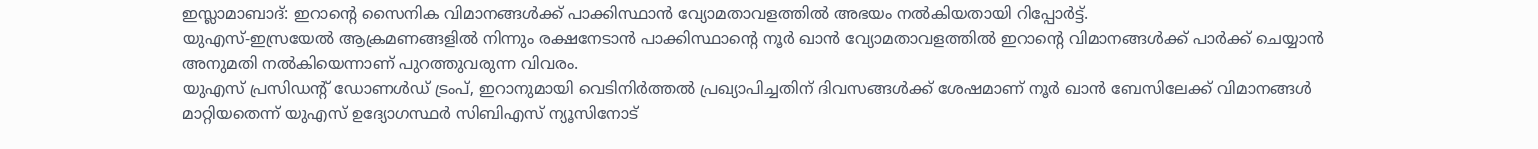ഇസ്ലാമാബാദ്: ഇറാന്റെ സൈനിക വിമാനങ്ങൾക്ക് പാക്കിസ്ഥാൻ വ്യോമതാവളത്തിൽ അഭയം നൽകിയതായി റിപ്പോർട്ട്.
യുഎസ്-ഇസ്രയേൽ ആക്രമണങ്ങളിൽ നിന്നും രക്ഷനേടാൻ പാക്കിസ്ഥാന്റെ നൂർ ഖാൻ വ്യോമതാവളത്തിൽ ഇറാന്റെ വിമാനങ്ങൾക്ക് പാർക്ക് ചെയ്യാൻ അനുമതി നൽകിയെന്നാണ് പുറത്തുവരുന്ന വിവരം.
യുഎസ് പ്രസിഡന്റ് ഡോണൾഡ് ട്രംപ്, ഇറാനുമായി വെടിനിർത്തൽ പ്രഖ്യാപിച്ചതിന് ദിവസങ്ങൾക്ക് ശേഷമാണ് നൂർ ഖാൻ ബേസിലേക്ക് വിമാനങ്ങൾ മാറ്റിയതെന്ന് യുഎസ് ഉദ്യോഗസ്ഥർ സിബിഎസ് ന്യൂസിനോട്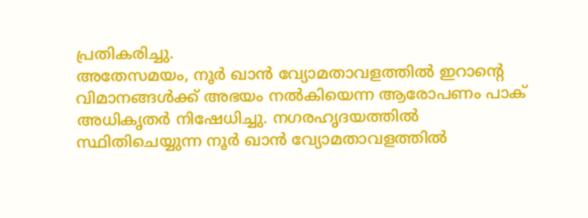പ്രതികരിച്ചു.
അതേസമയം, നൂർ ഖാൻ വ്യോമതാവളത്തിൽ ഇറാന്റെ വിമാനങ്ങൾക്ക് അഭയം നൽകിയെന്ന ആരോപണം പാക് അധികൃതർ നിഷേധിച്ചു. നഗരഹൃദയത്തിൽ സ്ഥിതിചെയ്യുന്ന നൂർ ഖാൻ വ്യോമതാവളത്തിൽ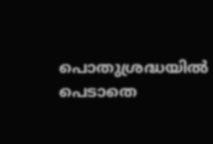പൊതുശ്രദ്ധയിൽ പെടാതെ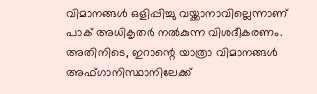വിമാനങ്ങൾ ഒളിപ്പിച്ചു വയ്ക്കാനാവില്ലെന്നാണ് പാക് അധികൃതർ നൽകുന്ന വിശദീകരണം.
അതിനിടെ, ഇറാന്റെ യാത്രാ വിമാനങ്ങൾ അഫ്ഗാനിസ്ഥാനിലേക്ക്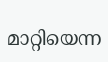മാറ്റിയെന്ന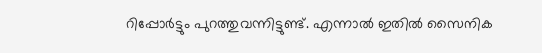റിപ്പോർട്ടും പുറത്തുവന്നിട്ടുണ്ട്. എന്നാൽ ഇതിൽ സൈനിക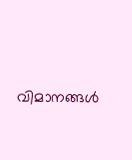വിമാനങ്ങൾ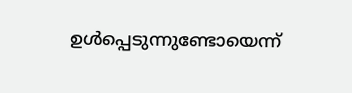ഉൾപ്പെടുന്നുണ്ടോയെന്ന്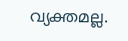വ്യക്തമല്ല.